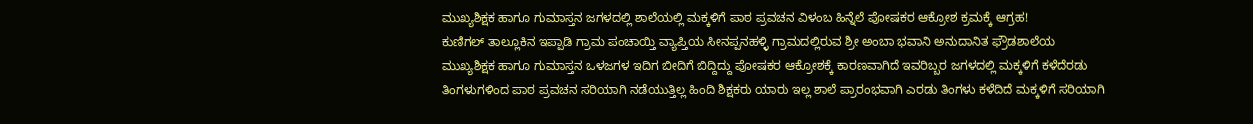ಮುಖ್ಯಶಿಕ್ಷಕ ಹಾಗೂ ಗುಮಾಸ್ತನ ಜಗಳದಲ್ಲಿ ಶಾಲೆಯಲ್ಲಿ ಮಕ್ಕಳಿಗೆ ಪಾಠ ಪ್ರವಚನ ವಿಳಂಬ ಹಿನ್ನೆಲೆ ಪೋಷಕರ ಆಕ್ರೋಶ ಕ್ರಮಕ್ಕೆ ಆಗ್ರಹ!
ಕುಣಿಗಲ್ ತಾಲ್ಲೂಕಿನ ಇಪ್ಪಾಡಿ ಗ್ರಾಮ ಪಂಚಾಯ್ತಿ ವ್ಯಾಪ್ತಿಯ ಸೀನಪ್ಪನಹಳ್ಳಿ ಗ್ರಾಮದಲ್ಲಿರುವ ಶ್ರೀ ಅಂಬಾ ಭವಾನಿ ಅನುದಾನಿತ ಫ್ರೌಡಶಾಲೆಯ ಮುಖ್ಯಶಿಕ್ಷಕ ಹಾಗೂ ಗುಮಾಸ್ತನ ಒಳಜಗಳ ಇದಿಗ ಬೀದಿಗೆ ಬಿದ್ದಿದ್ದು ಪೋಷಕರ ಆಕ್ರೋಶಕ್ಕೆ ಕಾರಣವಾಗಿದೆ ಇವರಿಬ್ಬರ ಜಗಳದಲ್ಲಿ ಮಕ್ಕಳಿಗೆ ಕಳೆದೆರಡು ತಿಂಗಳುಗಳಿಂದ ಪಾಠ ಪ್ರವಚನ ಸರಿಯಾಗಿ ನಡೆಯುತ್ತಿಲ್ಲ ಹಿಂದಿ ಶಿಕ್ಷಕರು ಯಾರು ಇಲ್ಲ ಶಾಲೆ ಪ್ರಾರಂಭವಾಗಿ ಎರಡು ತಿಂಗಳು ಕಳೆದಿದೆ ಮಕ್ಕಳಿಗೆ ಸರಿಯಾಗಿ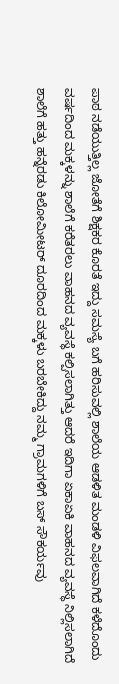ಪಾಠ ನಡೆಯುತ್ತಿಲ್ಲ ಜೋತೆಗೆ ಶಿಕ್ಷಕರ ಕೊರತೆ ಇದ್ದು ಸಮಸ್ಯೆ ಬಗೆ ಹರಿಸುವಲ್ಲಿ ಶಾಲೆಯ ಆಡಳಿತ ಮಂಡಳಿ ವಿಫಲವಾಗಿದೆ ಕಳೆದೊಂದು ವರ್ಷದಿಂದ ಮಕ್ಕಳನ್ನು ಶಾಲೆಗೆ ಕರೆತರಲು ವಾಹನದ ವ್ಯವಸ್ಥೆ ಕಲ್ಪಿಸಲಾಗಿತ್ತು ಆದರೆ ಇದಿಗಾ ಏಕಾಏಕಿ ವಾಹನದ ವ್ಯವಸ್ಥೆ ನಿಲ್ಲಿಸಲಾಗಿದೆ ಶಾಲೆಗೆ ಹತ್ತು ಹನ್ನೆರಡು ಕಿಲೋಮೀಟರ್ ದೂರದಿಂದ ಮಕ್ಕಳು ಬರಬೇಕಿದ್ದು ನಮ್ಮ ಗ್ರಾಮಗಳಿಗೆ ಬಸ್ ಸೌಕರ್ಯವು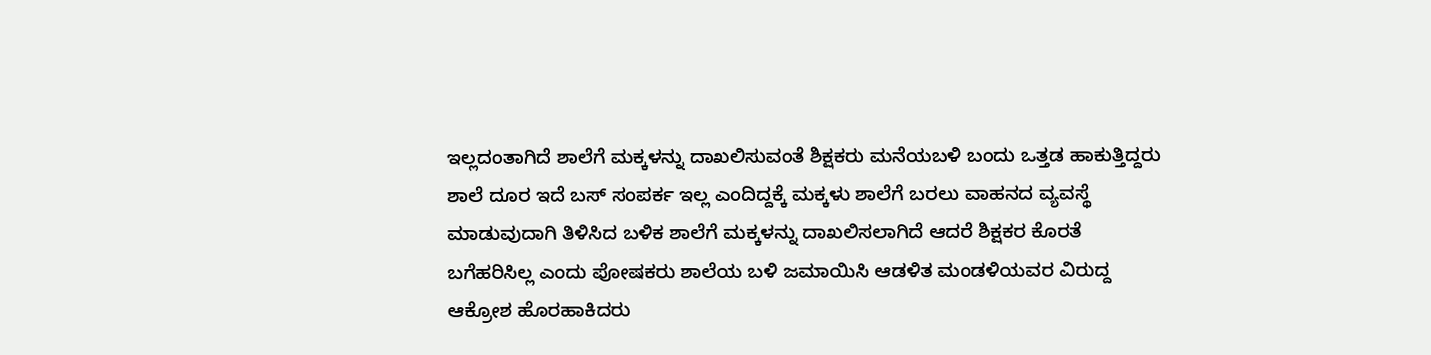ಇಲ್ಲದಂತಾಗಿದೆ ಶಾಲೆಗೆ ಮಕ್ಕಳನ್ನು ದಾಖಲಿಸುವಂತೆ ಶಿಕ್ಷಕರು ಮನೆಯಬಳಿ ಬಂದು ಒತ್ತಡ ಹಾಕುತ್ತಿದ್ದರು ಶಾಲೆ ದೂರ ಇದೆ ಬಸ್ ಸಂಪರ್ಕ ಇಲ್ಲ ಎಂದಿದ್ದಕ್ಕೆ ಮಕ್ಕಳು ಶಾಲೆಗೆ ಬರಲು ವಾಹನದ ವ್ಯವಸ್ಥೆ ಮಾಡುವುದಾಗಿ ತಿಳಿಸಿದ ಬಳಿಕ ಶಾಲೆಗೆ ಮಕ್ಕಳನ್ನು ದಾಖಲಿಸಲಾಗಿದೆ ಆದರೆ ಶಿಕ್ಷಕರ ಕೊರತೆ ಬಗೆಹರಿಸಿಲ್ಲ ಎಂದು ಪೋಷಕರು ಶಾಲೆಯ ಬಳಿ ಜಮಾಯಿಸಿ ಆಡಳಿತ ಮಂಡಳಿಯವರ ವಿರುದ್ದ ಆಕ್ರೋಶ ಹೊರಹಾಕಿದರು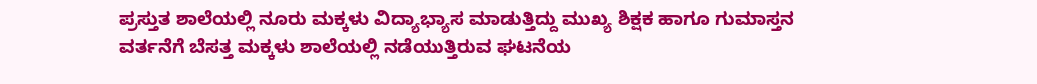ಪ್ರಸ್ತುತ ಶಾಲೆಯಲ್ಲಿ ನೂರು ಮಕ್ಕಳು ವಿದ್ಯಾಭ್ಯಾಸ ಮಾಡುತ್ತಿದ್ದು ಮುಖ್ಯ ಶಿಕ್ಷಕ ಹಾಗೂ ಗುಮಾಸ್ತನ ವರ್ತನೆಗೆ ಬೆಸತ್ತ ಮಕ್ಕಳು ಶಾಲೆಯಲ್ಲಿ ನಡೆಯುತ್ತಿರುವ ಘಟನೆಯ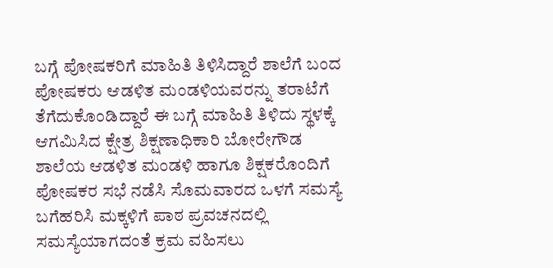ಬಗ್ಗೆ ಪೋಷಕರಿಗೆ ಮಾಹಿತಿ ತಿಳಿಸಿದ್ದಾರೆ ಶಾಲೆಗೆ ಬಂದ ಪೋಷಕರು ಆಡಳಿತ ಮಂಡಳಿಯವರನ್ನು ತರಾಟೆಗೆ ತೆಗೆದುಕೊಂಡಿದ್ದಾರೆ ಈ ಬಗ್ಗೆ ಮಾಹಿತಿ ತಿಳಿದು ಸ್ಥಳಕ್ಕೆ ಆಗಮಿಸಿದ ಕ್ಷೇತ್ರ ಶಿಕ್ಷಣಾಧಿಕಾರಿ ಬೋರೇಗೌಡ ಶಾಲೆಯ ಆಡಳಿತ ಮಂಡಳಿ ಹಾಗೂ ಶಿಕ್ಷಕರೊಂದಿಗೆ ಪೋಷಕರ ಸಭೆ ನಡೆಸಿ ಸೊಮವಾರದ ಒಳಗೆ ಸಮಸ್ಯೆ ಬಗೆಹರಿಸಿ ಮಕ್ಕಳಿಗೆ ಪಾಠ ಪ್ರವಚನದಲ್ಲಿ ಸಮಸ್ಯೆಯಾಗದಂತೆ ಕ್ರಮ ವಹಿಸಲು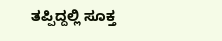ತಪ್ಪಿದ್ದಲ್ಲಿ ಸೂಕ್ತ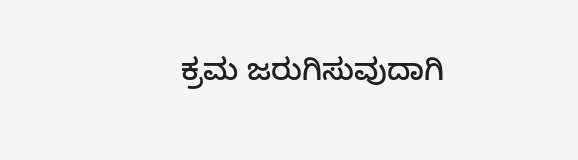ಕ್ರಮ ಜರುಗಿಸುವುದಾಗಿ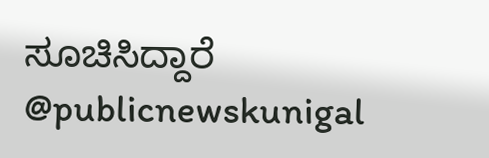ಸೂಚಿಸಿದ್ದಾರೆ @publicnewskunigal